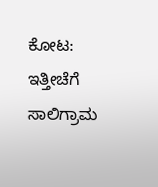ಕೋಟ: ಇತ್ತೀಚೆಗೆ ಸಾಲಿಗ್ರಾಮ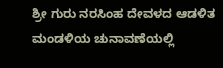ಶ್ರೀ ಗುರು ನರಸಿಂಹ ದೇವಳದ ಆಡಳಿತ ಮಂಡಳಿಯ ಚುನಾವಣೆಯಲ್ಲಿ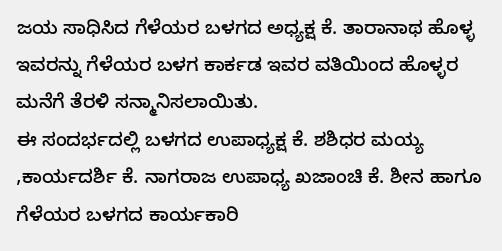ಜಯ ಸಾಧಿಸಿದ ಗೆಳೆಯರ ಬಳಗದ ಅಧ್ಯಕ್ಷ ಕೆ. ತಾರಾನಾಥ ಹೊಳ್ಳ ಇವರನ್ನು ಗೆಳೆಯರ ಬಳಗ ಕಾರ್ಕಡ ಇವರ ವತಿಯಿಂದ ಹೊಳ್ಳರ ಮನೆಗೆ ತೆರಳಿ ಸನ್ಮಾನಿಸಲಾಯಿತು.
ಈ ಸಂದರ್ಭದಲ್ಲಿ ಬಳಗದ ಉಪಾಧ್ಯಕ್ಷ ಕೆ. ಶಶಿಧರ ಮಯ್ಯ ,ಕಾರ್ಯದರ್ಶಿ ಕೆ. ನಾಗರಾಜ ಉಪಾಧ್ಯ ಖಜಾಂಚಿ ಕೆ. ಶೀನ ಹಾಗೂ ಗೆಳೆಯರ ಬಳಗದ ಕಾರ್ಯಕಾರಿ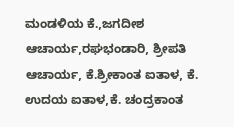ಮಂಡಳಿಯ ಕೆ.,ಜಗದೀಶ ಆಚಾರ್ಯ,ರಘಭಂಡಾರಿ, ಶ್ರೀಪತಿ ಆಚಾರ್ಯ, ಕೆ.ಶ್ರೀಕಾಂತ ಐತಾಳ, ಕೆ. ಉದಯ ಐತಾಳ,ಕೆ. ಚಂದ್ರಕಾಂತ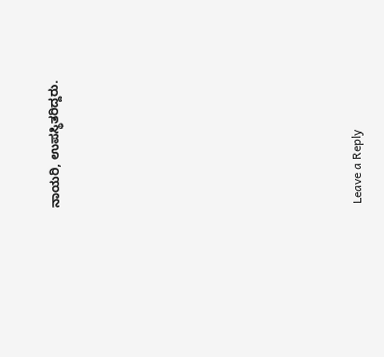ನಾಯರಿ, ಉಪಸ್ಥಿತರಿದ್ದರು.













Leave a Reply